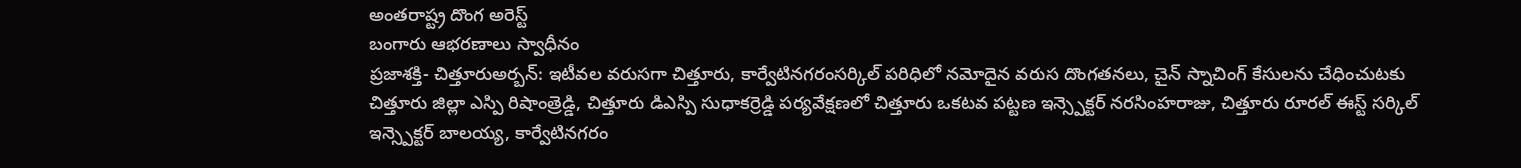అంతరాష్ట్ర దొంగ అరెస్ట్
బంగారు ఆభరణాలు స్వాధీనం
ప్రజాశక్తి- చిత్తూరుఅర్బన్: ఇటీవల వరుసగా చిత్తూరు, కార్వేటినగరంసర్కిల్ పరిధిలో నమోదైన వరుస దొంగతనలు, చైన్ స్నాచింగ్ కేసులను చేధించుటకు చిత్తూరు జిల్లా ఎస్పి రిషాంత్రెడ్డి, చిత్తూరు డిఎస్పి సుధాకర్రెడ్డి పర్యవేక్షణలో చిత్తూరు ఒకటవ పట్టణ ఇన్స్పెక్టర్ నరసింహరాజు, చిత్తూరు రూరల్ ఈస్ట్ సర్కిల్ ఇన్స్పెక్టర్ బాలయ్య, కార్వేటినగరం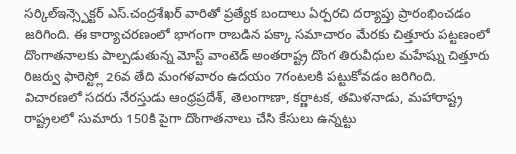సర్కిల్ఇన్స్పెక్టర్ ఎస్.చంద్రశేఖర్ వారితో ప్రత్యేక బందాలు ఏర్పరచి దర్యాప్తు ప్రారంభించడం జరిగింది. ఈ కార్యాచరణంలో భాగంగా రాబడిన పక్కా సమాచారం మేరకు చిత్తూరు పట్టణంలో దొంగాతనాలకు పాల్పడుతున్న మోస్ట్ వాంటెడ్ అంతరాష్ట్ర దొంగ తిరువీధుల మహేష్ను చిత్తూరు రిజర్వు ఫారెస్ట్లో 26వ తేది మంగళవారం ఉదయం 7గంటలకి పట్టుకోవడం జరిగింది. విచారణలో సదరు నేరస్తుడు ఆంధ్రప్రదేశ్, తెలంగాణా, కర్ణాటక, తమిళనాడు, మహారాష్ట్ర రాష్ట్రలలో సుమారు 150కి పైగా దొంగాతనాలు చేసి కేసులు ఉన్నట్టు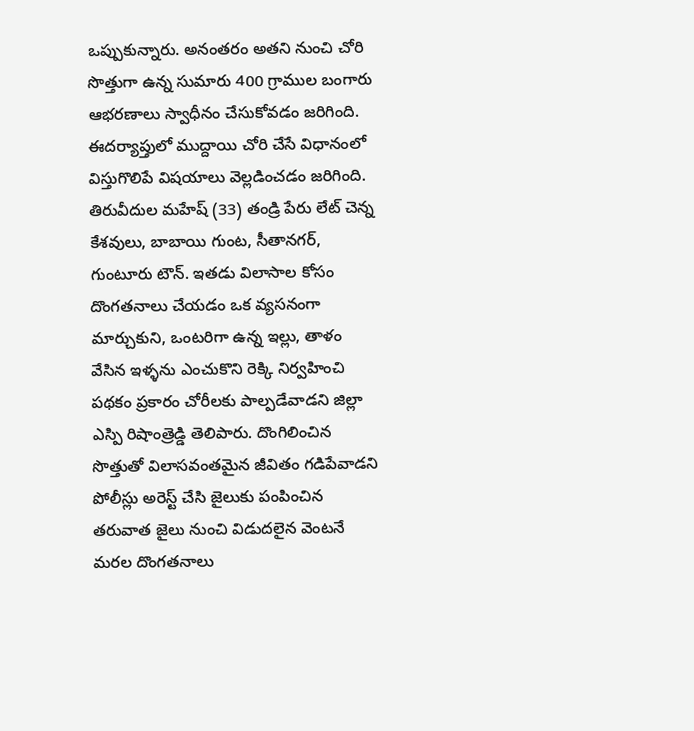ఒప్పుకున్నారు. అనంతరం అతని నుంచి చోరి సొత్తుగా ఉన్న సుమారు 400 గ్రాముల బంగారు ఆభరణాలు స్వాధీనం చేసుకోవడం జరిగింది. ఈదర్యాప్తులో ముద్దాయి చోరి చేసే విధానంలో విస్తుగొలిపే విషయాలు వెల్లడించడం జరిగింది. తిరువీదుల మహేష్ (33) తండ్రి పేరు లేట్ చెన్న కేశవులు, బాబాయి గుంట, సీతానగర్, గుంటూరు టౌన్. ఇతడు విలాసాల కోసం దొంగతనాలు చేయడం ఒక వ్యసనంగా మార్చుకుని, ఒంటరిగా ఉన్న ఇల్లు, తాళం వేసిన ఇళ్ళను ఎంచుకొని రెక్కి నిర్వహించి పథకం ప్రకారం చోరీలకు పాల్పడేవాడని జిల్లా ఎస్పి రిషాంత్రెడ్డి తెలిపారు. దొంగిలించిన సొత్తుతో విలాసవంతమైన జీవితం గడిపేవాడని పోలీస్లు అరెస్ట్ చేసి జైలుకు పంపించిన తరువాత జైలు నుంచి విడుదలైన వెంటనే మరల దొంగతనాలు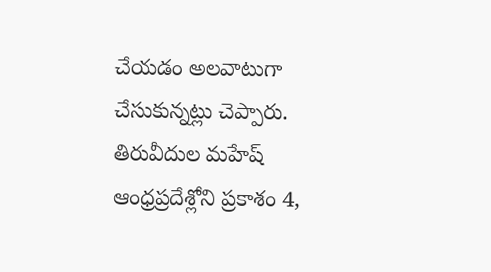చేయడం అలవాటుగా చేసుకున్నట్లు చెప్పారు. తిరువీదుల మహేష్ ఆంధ్రప్రదేశ్లోని ప్రకాశం 4,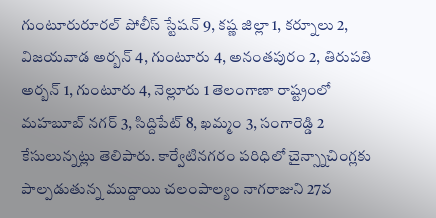గుంటూరురూరల్ పోలీస్ స్టేషన్ 9, కష్ణ జిల్లా 1, కర్నూలు 2, విజయవాడ అర్బన్ 4, గుంటూరు 4, అనంతపురం 2, తిరుపతి అర్బన్ 1, గుంటూరు 4, నెల్లూరు 1 తెలంగాణా రాష్ట్రంలో మహబూబ్ నగర్ 3, సిద్దిపేట్ 8, ఖమ్మం 3, సంగారెడ్డి 2 కేసులున్నట్లు తెలిపారు. కార్వేటినగరం పరిధిలో చైన్స్నాచింగ్లకు పాల్పడుతున్న ముద్దాయి చలంపాల్యం నాగరాజుని 27వ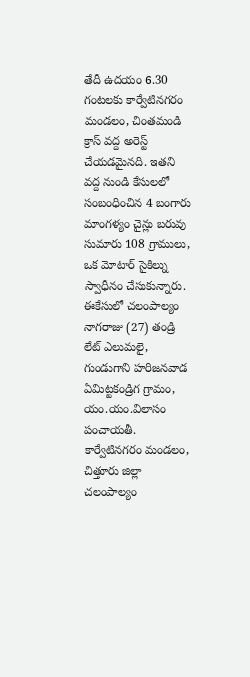తేదీ ఉదయం 6.30 గంటలకు కార్వేటినగరం మండలం, చింతమండి క్రాస్ వద్ద అరెస్ట్ చేయడమైనది. ఇతని వద్ద నుండి కేసులలో సంబంధించిన 4 బంగారు మాంగళ్యం చైన్లు బరువు సుమారు 108 గ్రాములు, ఒక మోటార్ సైకిల్ను స్వాధీనం చేసుకున్నారు. ఈకేసులో చలంపాల్యం నాగరాజు (27) తండ్రి లేట్ ఎలుమలై, గుండుగాని హరిజనవాడ ఏమిట్టకండ్రిగ గ్రామం, యం.యం.విలాసం పంచాయతీ. కార్వేటినగరం మండలం, చిత్తూరు జిల్లా చలంపాల్యం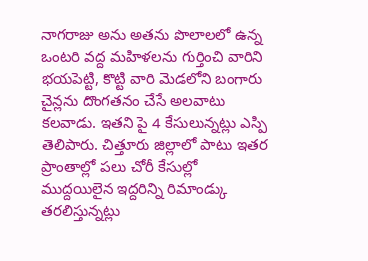నాగరాజు అను అతను పొలాలలో ఉన్న ఒంటరి వద్ద మహిళలను గుర్తించి వారిని భయపెట్టి, కొట్టి వారి మెడలోని బంగారు చైన్లను దొంగతనం చేసే అలవాటు కలవాడు. ఇతని పై 4 కేసులున్నట్లు ఎస్పి తెలిపారు. చిత్తూరు జిల్లాలో పాటు ఇతర ప్రాంతాల్లో పలు చోరీ కేసుల్లో ముద్దయిలైన ఇద్దరిన్ని రిమాండ్కు తరలిస్తున్నట్లు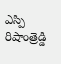ఎస్పి రిషాంత్రెడ్డి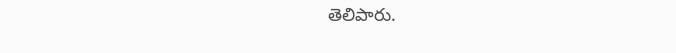తెలిపారు.